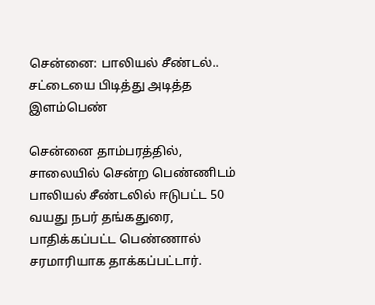சென்னை: பாலியல் சீண்டல்.. சட்டையை பிடித்து அடித்த இளம்பெண்

சென்னை தாம்பரத்தில், சாலையில் சென்ற பெண்ணிடம் பாலியல் சீண்டலில் ஈடுபட்ட 50 வயது நபர் தங்கதுரை, பாதிக்கப்பட்ட பெண்ணால் சரமாரியாக தாக்கப்பட்டார்.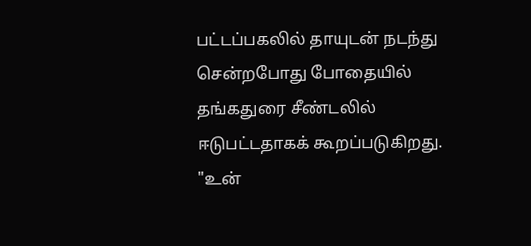பட்டப்பகலில் தாயுடன் நடந்து சென்றபோது போதையில் தங்கதுரை சீண்டலில் ஈடுபட்டதாகக் கூறப்படுகிறது. "உன்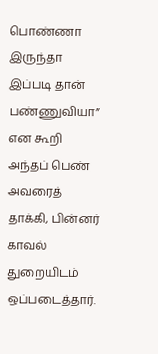பொண்ணா இருந்தா இப்படி தான் பண்ணுவியா” என கூறி அந்தப் பெண் அவரைத் தாக்கி, பின்னர் காவல் துறையிடம் ஒப்படைத்தார்.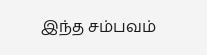இந்த சம்பவம்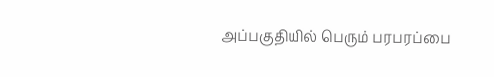அப்பகுதியில் பெரும் பரபரப்பை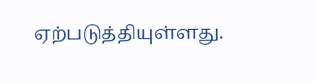ஏற்படுத்தியுள்ளது.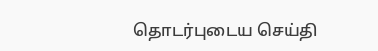தொடர்புடைய செய்தி